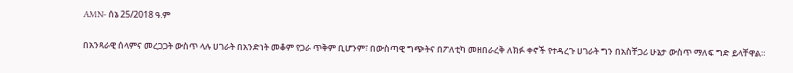AMN- ሰኔ 25/2018 ዓ.ም

በአንጻራዊ ሰላምና መረጋጋት ውስጥ ላሉ ሀገራት በአንድነት መቆም የጋራ ጥቅም ቢሆንም፣ በውስጣዊ ግጭትና በፖለቲካ መዘበራረቅ ለክፉ ቀኖች የተዳረጉ ሀገራት ግን በአስቸጋሪ ሁኔታ ውስጥ ማለፍ ግድ ይላቸዋል።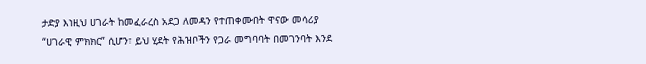ታድያ እነዚህ ሀገራት ከመፈራረስ አደጋ ለመዳን የተጠቀሙበት ዋናው መሳሪያ “ሀገራዊ ምክክር” ሲሆን፣ ይህ ሂደት የሕዝቦችን የጋራ መግባባት በመገንባት እንደ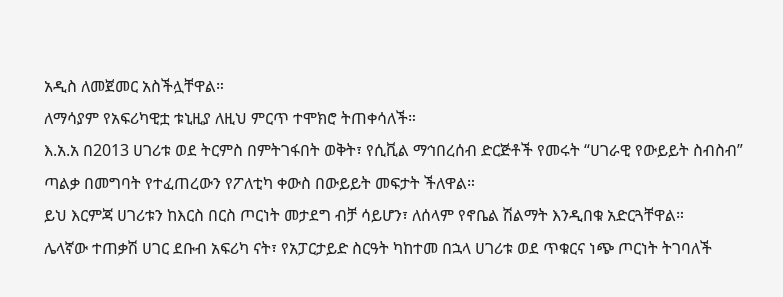አዲስ ለመጀመር አስችሏቸዋል።
ለማሳያም የአፍሪካዊቷ ቱኒዚያ ለዚህ ምርጥ ተሞክሮ ትጠቀሳለች።
እ.አ.አ በ2013 ሀገሪቱ ወደ ትርምስ በምትገፋበት ወቅት፣ የሲቪል ማኅበረሰብ ድርጅቶች የመሩት “ሀገራዊ የውይይት ስብስብ” ጣልቃ በመግባት የተፈጠረውን የፖለቲካ ቀውስ በውይይት መፍታት ችለዋል።
ይህ እርምጃ ሀገሪቱን ከእርስ በርስ ጦርነት መታደግ ብቻ ሳይሆን፣ ለሰላም የኖቤል ሽልማት እንዲበቁ አድርጓቸዋል።
ሌላኛው ተጠቃሽ ሀገር ደቡብ አፍሪካ ናት፣ የአፓርታይድ ስርዓት ካከተመ በኋላ ሀገሪቱ ወደ ጥቁርና ነጭ ጦርነት ትገባለች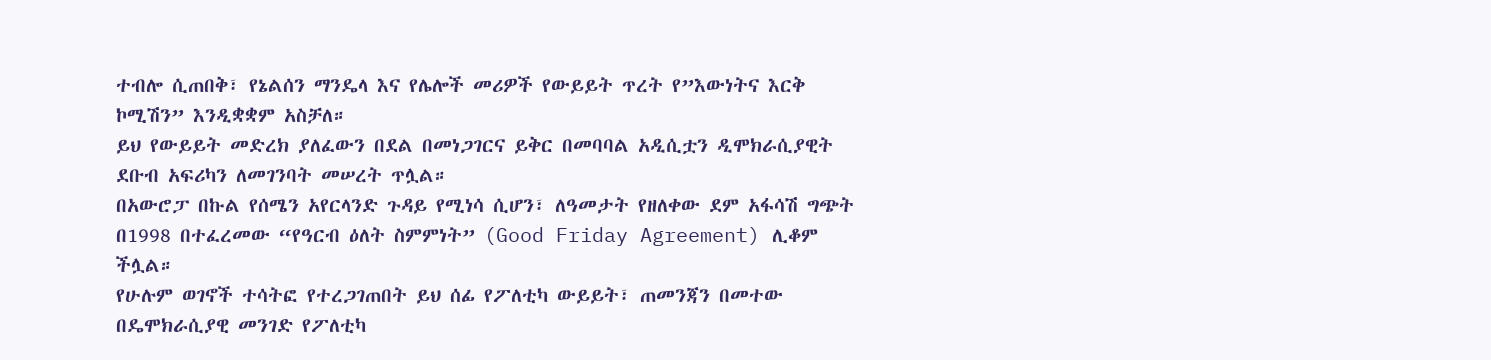ተብሎ ሲጠበቅ፣ የኔልሰን ማንዴላ እና የሌሎች መሪዎች የውይይት ጥረት የ”እውነትና እርቅ ኮሚሽን” እንዲቋቋም አስቻለ።
ይህ የውይይት መድረክ ያለፈውን በደል በመነጋገርና ይቅር በመባባል አዲሲቷን ዲሞክራሲያዊት ደቡብ አፍሪካን ለመገንባት መሠረት ጥሏል።
በአውሮፓ በኩል የሰሜን አየርላንድ ጉዳይ የሚነሳ ሲሆን፣ ለዓመታት የዘለቀው ደም አፋሳሽ ግጭት በ1998 በተፈረመው “የዓርብ ዕለት ስምምነት” (Good Friday Agreement) ሊቆም ችሏል።
የሁሉም ወገኖች ተሳትፎ የተረጋገጠበት ይህ ሰፊ የፖለቲካ ውይይት፣ ጠመንጃን በመተው በዴሞክራሲያዊ መንገድ የፖለቲካ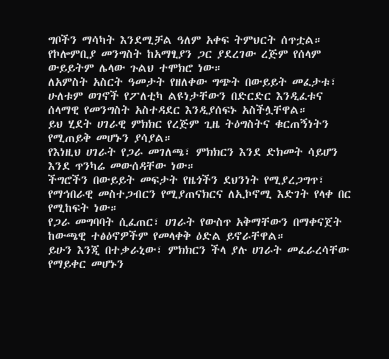ግቦችን ማሳካት እንደሚቻል ዓለም አቀፍ ትምህርት ሰጥቷል።
የኮሎምቢያ መንግስት ከአማፂያን ጋር ያደረገው ረጅም የሰላም ውይይትም ሌላው ጉልህ ተሞክሮ ነው።
ለአምስት አስርት ዓመታት የዘለቀው ግጭት በውይይት መፈታቱ፣ ሁለቱም ወገኖች የፖለቲካ ልዩነታቸውን በድርድር እንዲፈቱና ሰላማዊ የመንግስት አስተዳደር እንዲያሰፍኑ አስችሏቸዋል።
ይህ ሂደት ሀገራዊ ምክክር የረጅም ጊዜ ትዕግስትና ቁርጠኝነትን የሚጠይቅ መሆኑን ያሳያል።
የእነዚህ ሀገራት የጋራ መገለጫ፣ ምክክርን እንደ ድክመት ሳይሆን እንደ ጥንካሬ መውሰዳቸው ነው።
ችግሮችን በውይይት መፍታት የዜጎችን ደህንነት የሚያረጋግጥ፣ የማኅበራዊ መስተጋብርን የሚያጠናክርና ለኢኮኖሚ እድገት የላቀ በር የሚከፍት ነው።
የጋራ መግባባት ሲፈጠር፣ ሀገራት የውስጥ አቅማቸውን በማቀናጀት ከውጫዊ ተፅዕኖዎችም የመላቀቅ ዕድል ይኖራቸዋል።
ይሁን እንጂ በተቃራኒው፣ ምክክርን ችላ ያሉ ሀገራት መፈራረሳቸው የማይቀር መሆኑን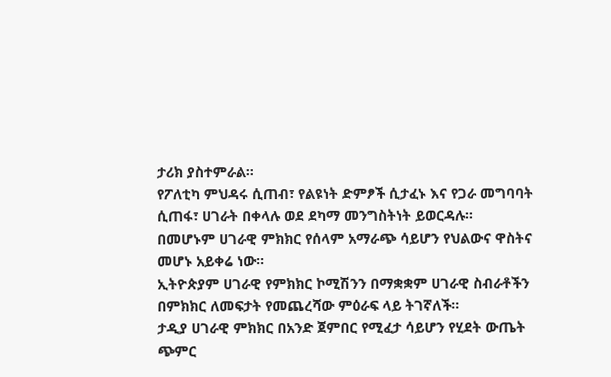ታሪክ ያስተምራል።
የፖለቲካ ምህዳሩ ሲጠብ፣ የልዩነት ድምፆች ሲታፈኑ እና የጋራ መግባባት ሲጠፋ፣ ሀገራት በቀላሉ ወደ ደካማ መንግስትነት ይወርዳሉ።
በመሆኑም ሀገራዊ ምክክር የሰላም አማራጭ ሳይሆን የህልውና ዋስትና መሆኑ አይቀሬ ነው።
ኢትዮጵያም ሀገራዊ የምክክር ኮሚሽንን በማቋቋም ሀገራዊ ስብራቶችን በምክክር ለመፍታት የመጨረሻው ምዕራፍ ላይ ትገኛለች።
ታዲያ ሀገራዊ ምክክር በአንድ ጀምበር የሚፈታ ሳይሆን የሂደት ውጤት ጭምር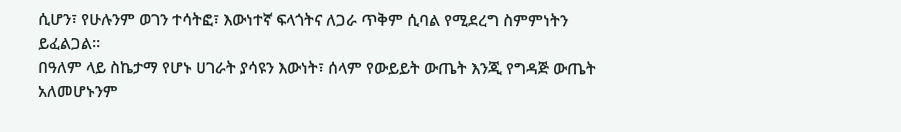ሲሆን፣ የሁሉንም ወገን ተሳትፎ፣ እውነተኛ ፍላጎትና ለጋራ ጥቅም ሲባል የሚደረግ ስምምነትን ይፈልጋል።
በዓለም ላይ ስኬታማ የሆኑ ሀገራት ያሳዩን እውነት፣ ሰላም የውይይት ውጤት እንጂ የግዳጅ ውጤት አለመሆኑንም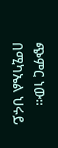ጭምር ነው።
በሚካኤል ህሩይ